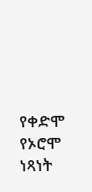የቀድሞ የኦሮሞ ነጻነት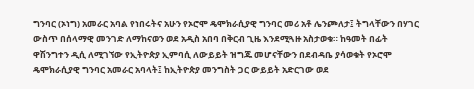ግንባር (ኦነግ) አመራር አባል የነበሩትና አሁን የኦሮሞ ዴሞክራሲያዊ ግንባር መሪ አቶ ሌንጮለታ፤ ትግላቸውን በሃገር ውስጥ በሰላማዊ መንገድ ለማከናወን ወደ አዲስ አበባ በቅርብ ጊዜ እንደሚጓዙ አስታወቁ። ከዓመት በፊት ዋሽንግተን ዲሲ ለሚገኘው የኢትዮጵያ ኢምባሲ ለውይይት ዝግጁ መሆናቸውን በደብዳቤ ያሳወቁት የኦሮሞ ዴሞክራሲያዊ ግንባር አመራር አባላት፤ ከኢትዮጵያ መንግስት ጋር ውይይት አድርገው ወደ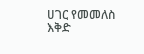ሀገር የመመለስ እቅድ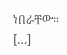ነበራቸው። […]